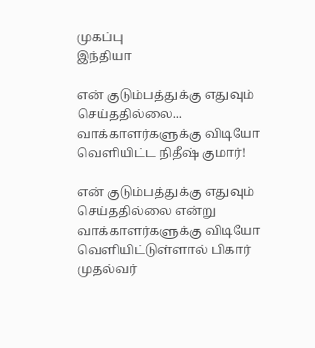முகப்பு
இந்தியா

என் குடும்பத்துக்கு எதுவும் செய்ததில்லை... வாக்காளர்களுக்கு விடியோ வெளியிட்ட நிதீஷ் குமார்!

என் குடும்பத்துக்கு எதுவும் செய்ததில்லை என்று வாக்காளர்களுக்கு விடியோ வெளியிட்டுள்ளால் பிகார் முதல்வர்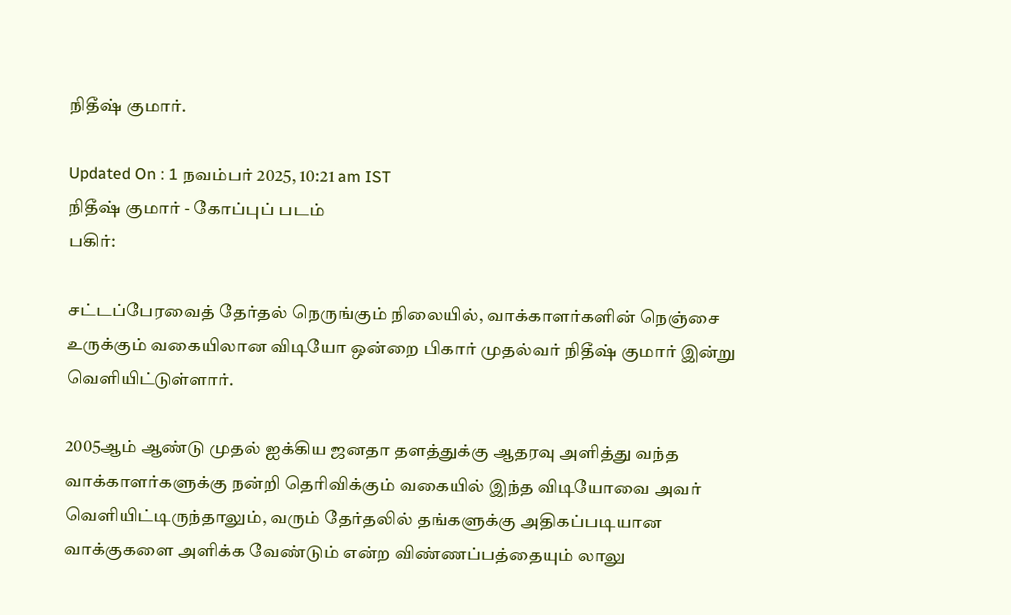நிதீஷ் குமார்.

Updated On : 1 நவம்பர் 2025, 10:21 am IST
நிதீஷ் குமார் - கோப்புப் படம்
பகிர்:

சட்டப்பேரவைத் தேர்தல் நெருங்கும் நிலையில், வாக்காளர்களின் நெஞ்சை உருக்கும் வகையிலான விடியோ ஒன்றை பிகார் முதல்வர் நிதீஷ் குமார் இன்று வெளியிட்டுள்ளார்.

2005ஆம் ஆண்டு முதல் ஐக்கிய ஜனதா தளத்துக்கு ஆதரவு அளித்து வந்த வாக்காளர்களுக்கு நன்றி தெரிவிக்கும் வகையில் இந்த விடியோவை அவர் வெளியிட்டிருந்தாலும், வரும் தேர்தலில் தங்களுக்கு அதிகப்படியான வாக்குகளை அளிக்க வேண்டும் என்ற விண்ணப்பத்தையும் லாலு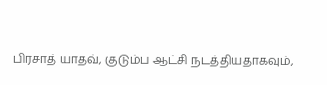பிரசாத் யாதவ், குடும்ப ஆட்சி நடத்தியதாகவும்,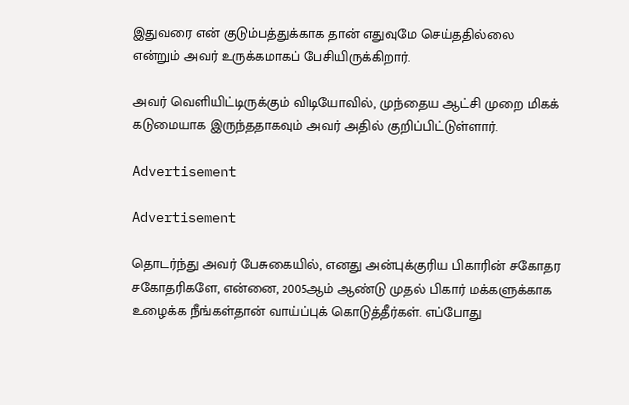இதுவரை என் குடும்பத்துக்காக தான் எதுவுமே செய்ததில்லை என்றும் அவர் உருக்கமாகப் பேசியிருக்கிறார்.

அவர் வெளியிட்டிருக்கும் விடியோவில், முந்தைய ஆட்சி முறை மிகக் கடுமையாக இருந்ததாகவும் அவர் அதில் குறிப்பிட்டுள்ளார்.

Advertisement

Advertisement

தொடர்ந்து அவர் பேசுகையில், எனது அன்புக்குரிய பிகாரின் சகோதர சகோதரிகளே, என்னை, 2005ஆம் ஆண்டு முதல் பிகார் மக்களுக்காக உழைக்க நீங்கள்தான் வாய்ப்புக் கொடுத்தீர்கள். எப்போது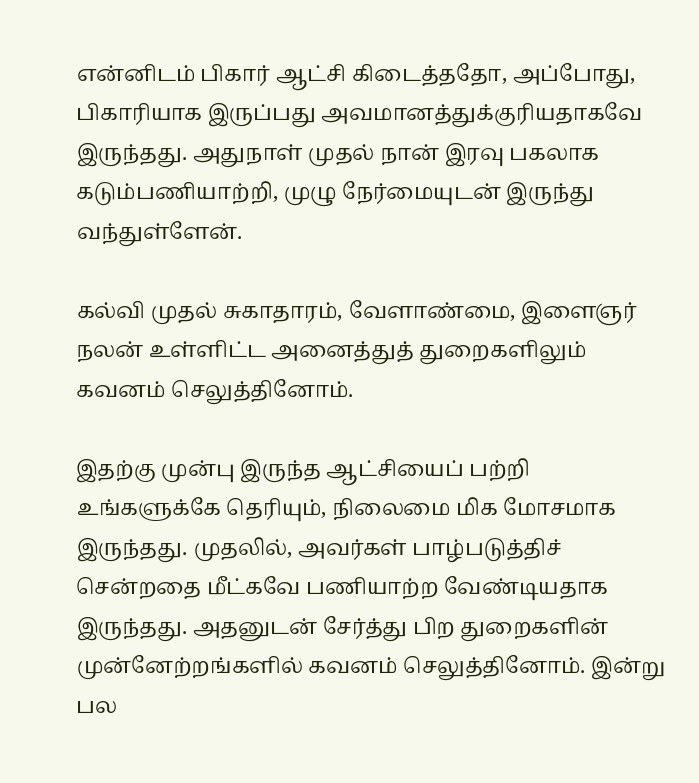என்னிடம் பிகார் ஆட்சி கிடைத்ததோ, அப்போது, பிகாரியாக இருப்பது அவமானத்துக்குரியதாகவே இருந்தது. அதுநாள் முதல் நான் இரவு பகலாக கடும்பணியாற்றி, முழு நேர்மையுடன் இருந்து வந்துள்ளேன்.

கல்வி முதல் சுகாதாரம், வேளாண்மை, இளைஞர் நலன் உள்ளிட்ட அனைத்துத் துறைகளிலும் கவனம் செலுத்தினோம்.

இதற்கு முன்பு இருந்த ஆட்சியைப் பற்றி உங்களுக்கே தெரியும், நிலைமை மிக மோசமாக இருந்தது. முதலில், அவர்கள் பாழ்படுத்திச் சென்றதை மீட்கவே பணியாற்ற வேண்டியதாக இருந்தது. அதனுடன் சேர்த்து பிற துறைகளின் முன்னேற்றங்களில் கவனம் செலுத்தினோம். இன்று பல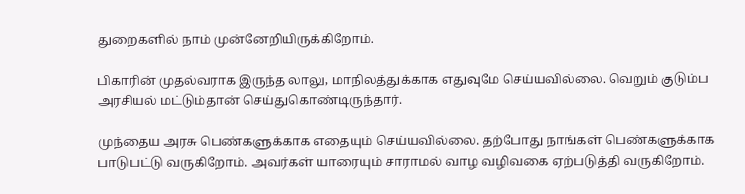துறைகளில் நாம் முன்னேறியிருக்கிறோம்.

பிகாரின் முதல்வராக இருந்த லாலு, மாநிலத்துக்காக எதுவுமே செய்யவில்லை. வெறும் குடும்ப அரசியல் மட்டும்தான் செய்துகொண்டிருந்தார்.

முந்தைய அரசு பெண்களுக்காக எதையும் செய்யவில்லை. தற்போது நாங்கள் பெண்களுக்காக பாடுபட்டு வருகிறோம். அவர்கள் யாரையும் சாராமல் வாழ வழிவகை ஏற்படுத்தி வருகிறோம்.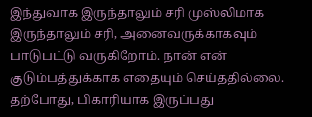இந்துவாக இருந்தாலும் சரி முஸ்லிமாக இருந்தாலும் சரி, அனைவருக்காகவும் பாடுபட்டு வருகிறோம். நான் என் குடும்பத்துக்காக எதையும் செய்ததில்லை. தற்போது, பிகாரியாக இருப்பது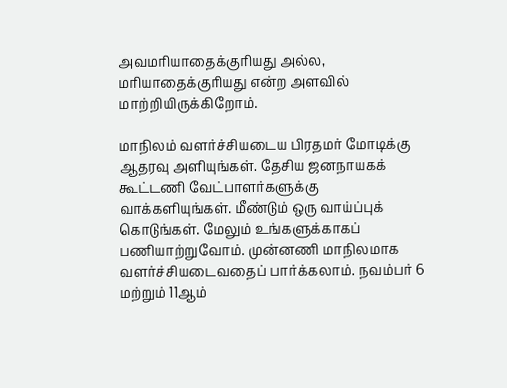அவமரியாதைக்குரியது அல்ல, மரியாதைக்குரியது என்ற அளவில் மாற்றியிருக்கிறோம்.

மாநிலம் வளர்ச்சியடைய பிரதமர் மோடிக்கு ஆதரவு அளியுங்கள். தேசிய ஜனநாயகக் கூட்டணி வேட்பாளர்களுக்கு வாக்களியுங்கள். மீண்டும் ஒரு வாய்ப்புக் கொடுங்கள். மேலும் உங்களுக்காகப் பணியாற்றுவோம். முன்னணி மாநிலமாக வளர்ச்சியடைவதைப் பார்க்கலாம். நவம்பர் 6 மற்றும் 11ஆம்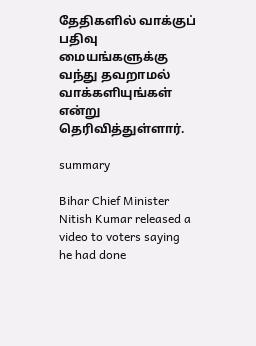தேதிகளில் வாக்குப் பதிவு மையங்களுக்கு வந்து தவறாமல் வாக்களியுங்கள் என்று தெரிவித்துள்ளார்.

summary

Bihar Chief Minister Nitish Kumar released a video to voters saying he had done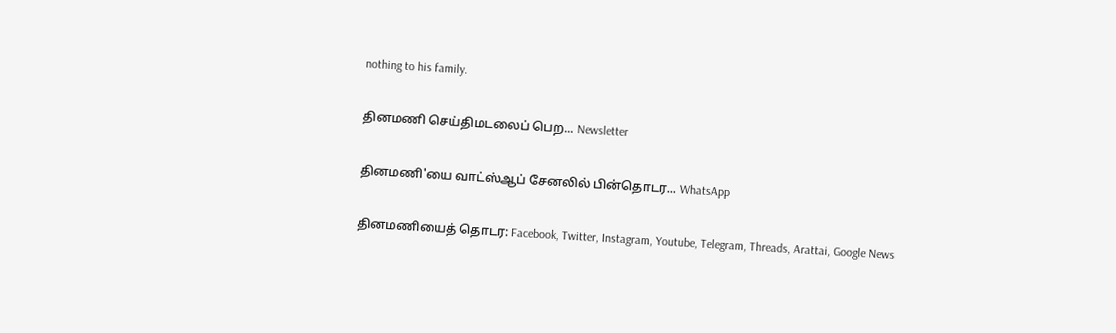nothing to his family.

தினமணி செய்திமடலைப் பெற... Newsletter

தினமணி'யை வாட்ஸ்ஆப் சேனலில் பின்தொடர... WhatsApp

தினமணியைத் தொடர: Facebook, Twitter, Instagram, Youtube, Telegram, Threads, Arattai, Google News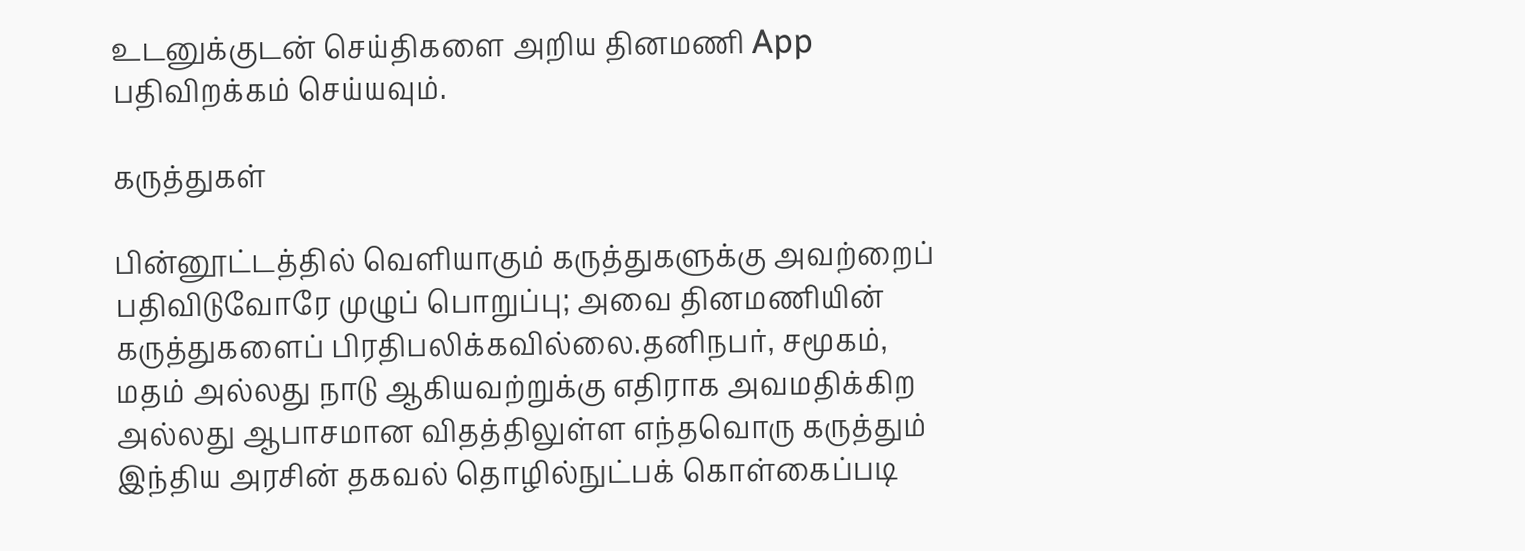உடனுக்குடன் செய்திகளை அறிய தினமணி App பதிவிறக்கம் செய்யவும்.

கருத்துகள்

பின்னூட்டத்தில் வெளியாகும் கருத்துகளுக்கு அவற்றைப் பதிவிடுவோரே முழுப் பொறுப்பு; அவை தினமணியின் கருத்துகளைப் பிரதிபலிக்கவில்லை.தனிநபர், சமூகம், மதம் அல்லது நாடு ஆகியவற்றுக்கு எதிராக அவமதிக்கிற அல்லது ஆபாசமான விதத்திலுள்ள எந்தவொரு கருத்தும் இந்திய அரசின் தகவல் தொழில்நுட்பக் கொள்கைப்படி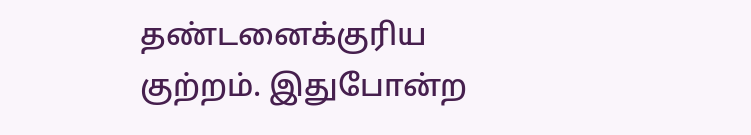தண்டனைக்குரிய குற்றம். இதுபோன்ற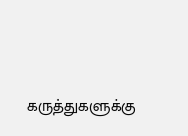கருத்துகளுக்கு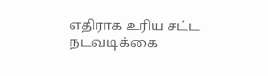எதிராக உரிய சட்ட நடவடிக்கை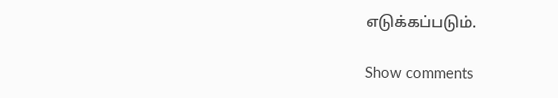எடுக்கப்படும்.

Show comments